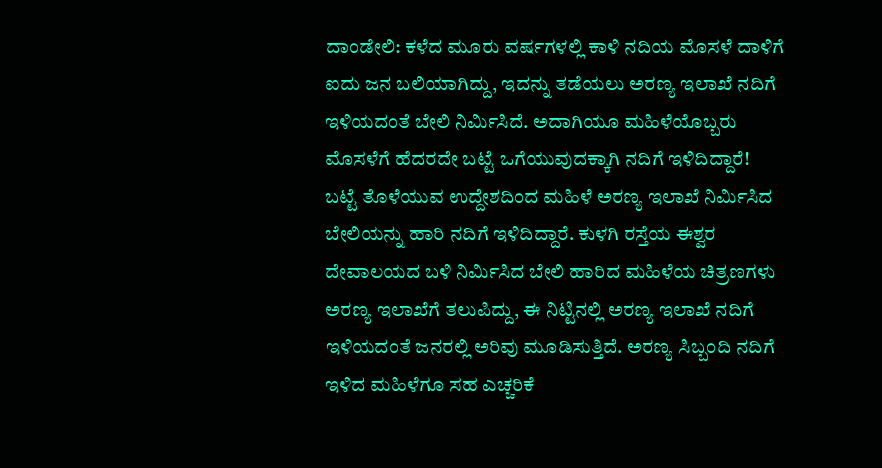ದಾಂಡೇಲಿ: ಕಳೆದ ಮೂರು ವರ್ಷಗಳಲ್ಲಿ ಕಾಳಿ ನದಿಯ ಮೊಸಳೆ ದಾಳಿಗೆ ಐದು ಜನ ಬಲಿಯಾಗಿದ್ದು, ಇದನ್ನು ತಡೆಯಲು ಅರಣ್ಯ ಇಲಾಖೆ ನದಿಗೆ ಇಳಿಯದಂತೆ ಬೇಲಿ ನಿರ್ಮಿಸಿದೆ. ಅದಾಗಿಯೂ ಮಹಿಳೆಯೊಬ್ಬರು ಮೊಸಳೆಗೆ ಹೆದರದೇ ಬಟ್ಟೆ ಒಗೆಯುವುದಕ್ಕಾಗಿ ನದಿಗೆ ಇಳಿದಿದ್ದಾರೆ!
ಬಟ್ಟೆ ತೊಳೆಯುವ ಉದ್ದೇಶದಿಂದ ಮಹಿಳೆ ಅರಣ್ಯ ಇಲಾಖೆ ನಿರ್ಮಿಸಿದ ಬೇಲಿಯನ್ನು ಹಾರಿ ನದಿಗೆ ಇಳಿದಿದ್ದಾರೆ. ಕುಳಗಿ ರಸ್ತೆಯ ಈಶ್ವರ ದೇವಾಲಯದ ಬಳಿ ನಿರ್ಮಿಸಿದ ಬೇಲಿ ಹಾರಿದ ಮಹಿಳೆಯ ಚಿತ್ರಣಗಳು ಅರಣ್ಯ ಇಲಾಖೆಗೆ ತಲುಪಿದ್ದು, ಈ ನಿಟ್ಟಿನಲ್ಲಿ ಅರಣ್ಯ ಇಲಾಖೆ ನದಿಗೆ ಇಳಿಯದಂತೆ ಜನರಲ್ಲಿ ಅರಿವು ಮೂಡಿಸುತ್ತಿದೆ. ಅರಣ್ಯ ಸಿಬ್ಬಂದಿ ನದಿಗೆ ಇಳಿದ ಮಹಿಳೆಗೂ ಸಹ ಎಚ್ಚರಿಕೆ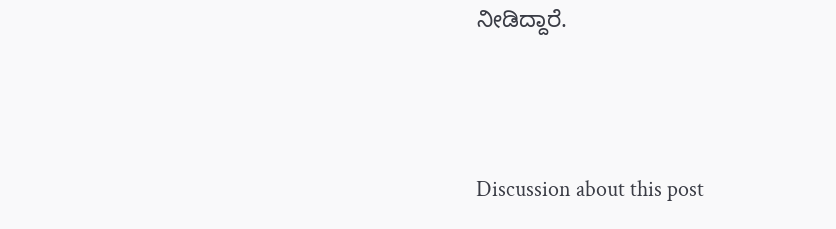ನೀಡಿದ್ದಾರೆ.





Discussion about this post